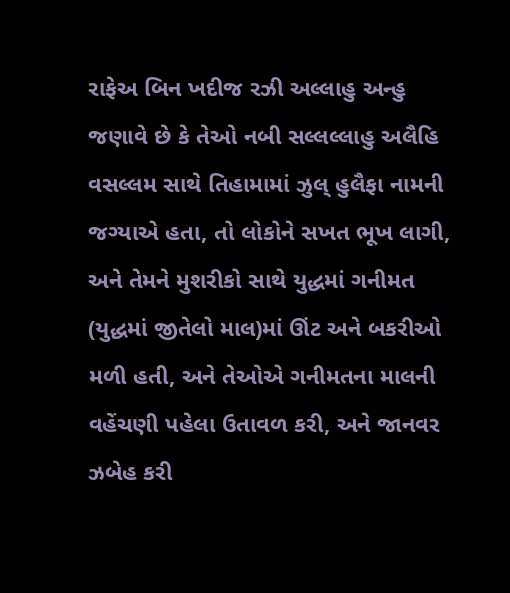રાફેઅ બિન ખદીજ રઝી અલ્લાહુ અન્હુ જણાવે છે કે તેઓ નબી સલ્લલ્લાહુ અલૈહિ વસલ્લમ સાથે તિહામામાં ઝુલ્ હુલૈફા નામની જગ્યાએ હતા, તો લોકોને સખત ભૂખ લાગી, અને તેમને મુશરીકો સાથે યુદ્ધમાં ગનીમત (યુદ્ધમાં જીતેલો માલ)માં ઊંટ અને બકરીઓ મળી હતી, અને તેઓએ ગનીમતના માલની વહેંચણી પહેલા ઉતાવળ કરી, અને જાનવર ઝબેહ કરી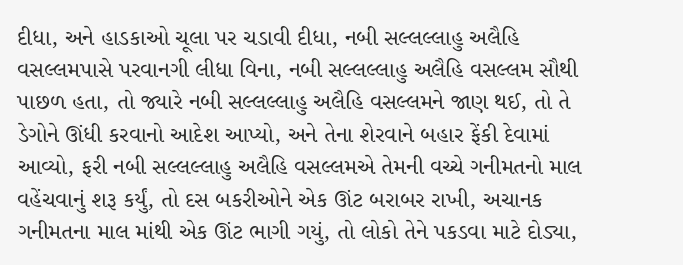દીધા, અને હાડકાઓ ચૂલા પર ચડાવી દીધા, નબી સલ્લલ્લાહુ અલૈહિ વસલ્લમપાસે પરવાનગી લીધા વિના, નબી સલ્લલ્લાહુ અલૈહિ વસલ્લમ સૌથી પાછળ હતા, તો જ્યારે નબી સલ્લલ્લાહુ અલૈહિ વસલ્લમને જાણ થઈ, તો તે ડેગોને ઊંધી કરવાનો આદેશ આપ્યો, અને તેના શેરવાને બહાર ફેંકી દેવામાં આવ્યો, ફરી નબી સલ્લલ્લાહુ અલૈહિ વસલ્લમએ તેમની વચ્ચે ગનીમતનો માલ વહેંચવાનું શરૂ કર્યું, તો દસ બકરીઓને એક ઊંટ બરાબર રાખી, અચાનક ગનીમતના માલ માંથી એક ઊંટ ભાગી ગયું, તો લોકો તેને પકડવા માટે દોડ્યા,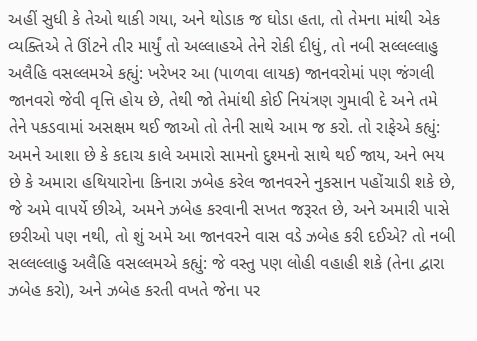અહીં સુધી કે તેઓ થાકી ગયા, અને થોડાક જ ઘોડા હતા, તો તેમના માંથી એક વ્યક્તિએ તે ઊંટને તીર માર્યું તો અલ્લાહએ તેને રોકી દીધું, તો નબી સલ્લલ્લાહુ અલૈહિ વસલ્લમએ કહ્યું: ખરેખર આ (પાળવા લાયક) જાનવરોમાં પણ જંગલી જાનવરો જેવી વૃત્તિ હોય છે, તેથી જો તેમાંથી કોઈ નિયંત્રણ ગુમાવી દે અને તમે તેને પકડવામાં અસક્ષમ થઈ જાઓ તો તેની સાથે આમ જ કરો. તો રાફેએ કહ્યું: અમને આશા છે કે કદાચ કાલે અમારો સામનો દુશ્મનો સાથે થઈ જાય, અને ભય છે કે અમારા હથિયારોના કિનારા ઝબેહ કરેલ જાનવરને નુકસાન પહોંચાડી શકે છે, જે અમે વાપર્યે છીએ, અમને ઝબેહ કરવાની સખત જરૂરત છે, અને અમારી પાસે છરીઓ પણ નથી, તો શું અમે આ જાનવરને વાસ વડે ઝબેહ કરી દઈએ? તો નબી સલ્લલ્લાહુ અલૈહિ વસલ્લમએ કહ્યું: જે વસ્તુ પણ લોહી વહાહી શકે (તેના દ્વારા ઝબેહ કરો), અને ઝબેહ કરતી વખતે જેના પર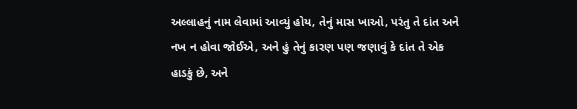અલ્લાહનું નામ લેવામાં આવ્યું હોય, તેનું માસ ખાઓ, પરંતુ તે દાંત અને નખ ન હોવા જોઈએ, અને હું તેનું કારણ પણ જણાવું કે દાંત તે એક હાડકું છે, અને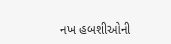નખ હબશીઓની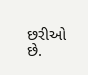છરીઓ છે.